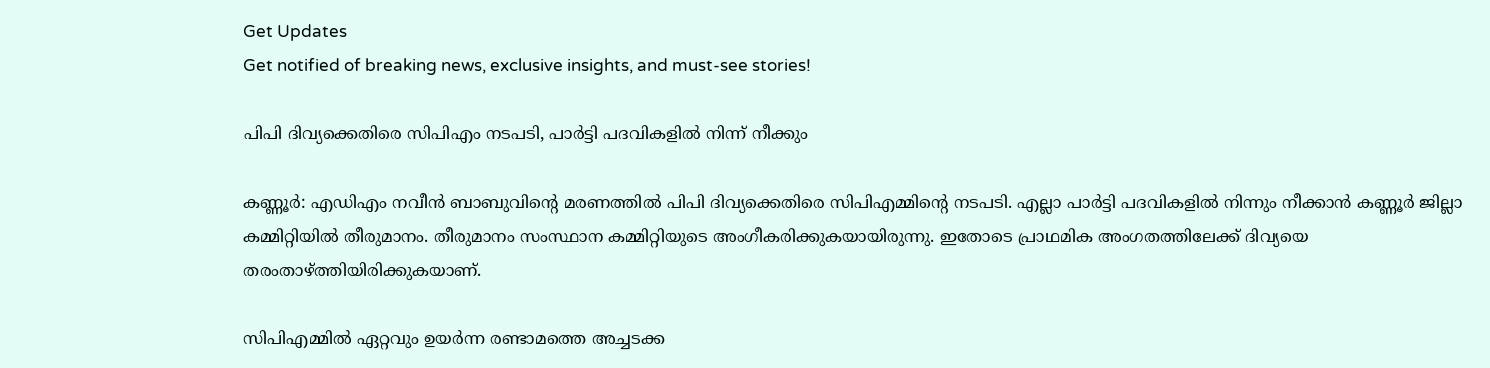Get Updates
Get notified of breaking news, exclusive insights, and must-see stories!

പിപി ദിവ്യക്കെതിരെ സിപിഎം നടപടി, പാര്‍ട്ടി പദവികളില്‍ നിന്ന് നീക്കും

കണ്ണൂര്‍: എഡിഎം നവീന്‍ ബാബുവിന്റെ മരണത്തില്‍ പിപി ദിവ്യക്കെതിരെ സിപിഎമ്മിന്റെ നടപടി. എല്ലാ പാര്‍ട്ടി പദവികളില്‍ നിന്നും നീക്കാന്‍ കണ്ണൂര്‍ ജില്ലാ കമ്മിറ്റിയില്‍ തീരുമാനം. തീരുമാനം സംസ്ഥാന കമ്മിറ്റിയുടെ അംഗീകരിക്കുകയായിരുന്നു. ഇതോടെ പ്രാഥമിക അംഗതത്തിലേക്ക് ദിവ്യയെ തരംതാഴ്ത്തിയിരിക്കുകയാണ്.

സിപിഎമ്മില്‍ ഏറ്റവും ഉയര്‍ന്ന രണ്ടാമത്തെ അച്ചടക്ക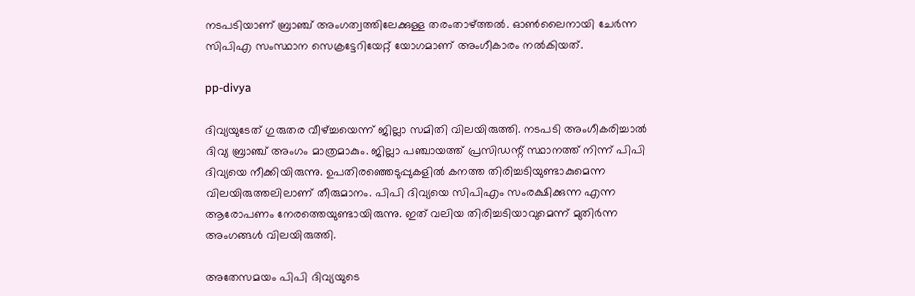നടപടിയാണ് ബ്രാഞ്ച് അംഗത്വത്തിലേക്കുള്ള തരംതാഴ്ത്തല്‍. ഓണ്‍ലൈനായി ചേര്‍ന്ന സിപിഎ സംസ്ഥാന സെക്രട്ടേറിയേറ്റ് യോഗമാണ് അംഗീകാരം നല്‍കിയത്.

pp-divya

ദിവ്യയുടേത് ഗുരുതര വീഴ്ച്ചയെന്ന് ജില്ലാ സമിതി വിലയിരുത്തി. നടപടി അംഗീകരിച്ചാല്‍ ദിവ്യ ബ്രാഞ്ച് അംഗം മാത്രമാകും. ജില്ലാ പഞ്ചായത്ത് പ്രസിഡന്റ് സ്ഥാനത്ത് നിന്ന് പിപി ദിവ്യയെ നീക്കിയിരുന്നു. ഉപതിരഞ്ഞെടുപ്പുകളില്‍ കനത്ത തിരിച്ചടിയുണ്ടാകുമെന്ന വിലയിരുത്തലിലാണ് തീരുമാനം. പിപി ദിവ്യയെ സിപിഎം സംരക്ഷിക്കുന്ന എന്ന ആരോപണം നേരത്തെയുണ്ടായിരുന്നു. ഇത് വലിയ തിരിച്ചടിയാവുമെന്ന് മുതിര്‍ന്ന അംഗങ്ങള്‍ വിലയിരുത്തി.

അതേസമയം പിപി ദിവ്യയുടെ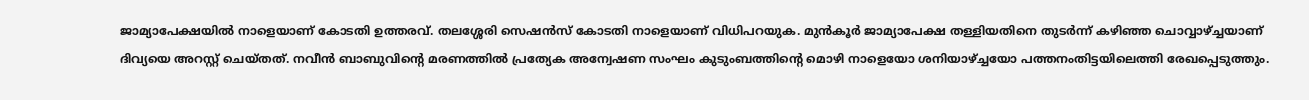ജാമ്യാപേക്ഷയില്‍ നാളെയാണ് കോടതി ഉത്തരവ്. തലശ്ശേരി സെഷന്‍സ് കോടതി നാളെയാണ് വിധിപറയുക. മുന്‍കൂര്‍ ജാമ്യാപേക്ഷ തള്ളിയതിനെ തുടര്‍ന്ന് കഴിഞ്ഞ ചൊവ്വാഴ്ച്ചയാണ് ദിവ്യയെ അറസ്റ്റ് ചെയ്തത്. നവീന്‍ ബാബുവിന്റെ മരണത്തില്‍ പ്രത്യേക അന്വേഷണ സംഘം കുടുംബത്തിന്റെ മൊഴി നാളെയോ ശനിയാഴ്ച്ചയോ പത്തനംതിട്ടയിലെത്തി രേഖപ്പെടുത്തും.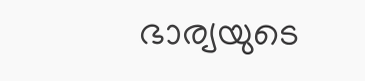ഭാര്യയുടെ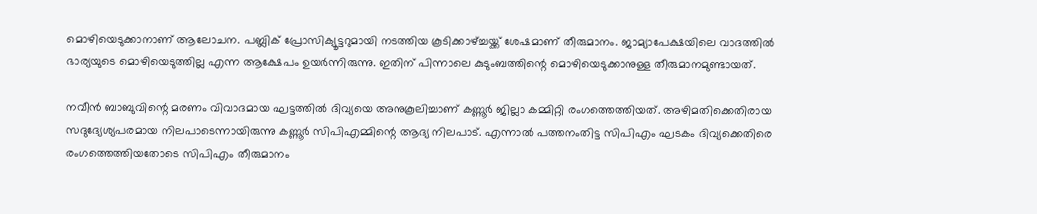മൊഴിയെടുക്കാനാണ് ആലോചന. പബ്ലിക് പ്രോസിക്യൂട്ടറുമായി നടത്തിയ കൂടിക്കാഴ്ച്ചയ്ക്ക് ശേഷമാണ് തീരുമാനം. ജാമ്യാപേക്ഷയിലെ വാദത്തില്‍ ഭാര്യയുടെ മൊഴിയെടുത്തില്ല എന്ന ആക്ഷേപം ഉയര്‍ന്നിരുന്നു. ഇതിന് പിന്നാലെ കുടുംബത്തിന്റെ മൊഴിയെടുക്കാനുള്ള തീരുമാനമുണ്ടായത്.

നവീന്‍ ബാബുവിന്റെ മരണം വിവാദമായ ഘട്ടത്തില്‍ ദിവ്യയെ അനുകൂലിച്ചാണ് കണ്ണൂര്‍ ജില്ലാ കമ്മിറ്റി രംഗത്തെത്തിയത്. അഴിമതിക്കെതിരായ സദുദ്യേശ്യപരമായ നിലപാടെന്നായിരുന്നു കണ്ണൂര്‍ സിപിഎമ്മിന്റെ ആദ്യ നിലപാട്. എന്നാല്‍ പത്തനംതിട്ട സിപിഎം ഘടകം ദിവ്യക്കെതിരെ രംഗത്തെത്തിയതോടെ സിപിഎം തീരുമാനം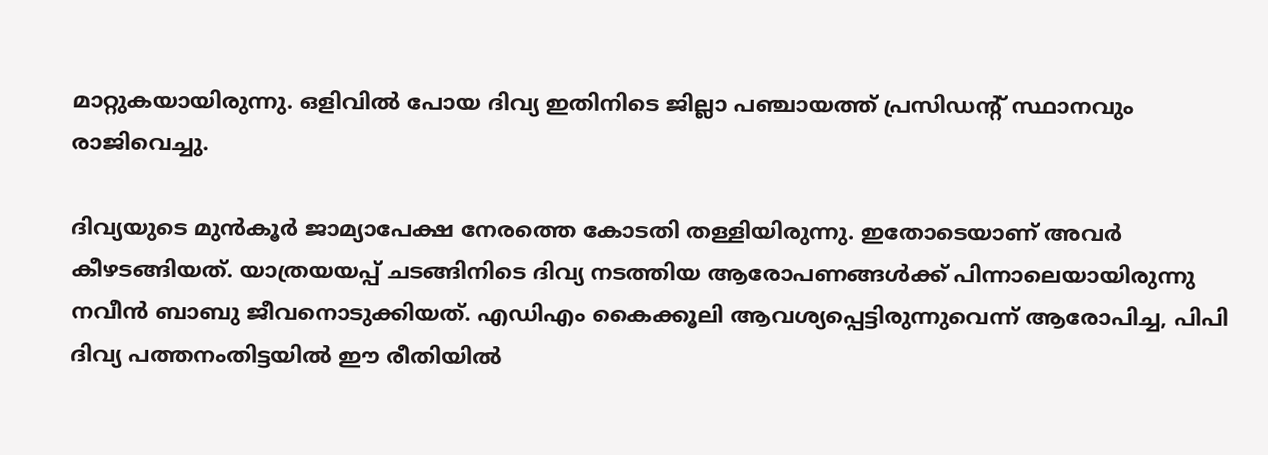മാറ്റുകയായിരുന്നു. ഒളിവില്‍ പോയ ദിവ്യ ഇതിനിടെ ജില്ലാ പഞ്ചായത്ത് പ്രസിഡന്റ് സ്ഥാനവും രാജിവെച്ചു.

ദിവ്യയുടെ മുന്‍കൂര്‍ ജാമ്യാപേക്ഷ നേരത്തെ കോടതി തള്ളിയിരുന്നു. ഇതോടെയാണ് അവര്‍ കീഴടങ്ങിയത്. യാത്രയയപ്പ് ചടങ്ങിനിടെ ദിവ്യ നടത്തിയ ആരോപണങ്ങള്‍ക്ക് പിന്നാലെയായിരുന്നു നവീന്‍ ബാബു ജീവനൊടുക്കിയത്. എഡിഎം കൈക്കൂലി ആവശ്യപ്പെട്ടിരുന്നുവെന്ന് ആരോപിച്ച, പിപി ദിവ്യ പത്തനംതിട്ടയില്‍ ഈ രീതിയില്‍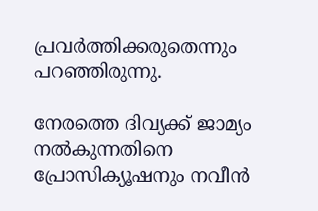പ്രവര്‍ത്തിക്കരുതെന്നും പറഞ്ഞിരുന്നു.

നേരത്തെ ദിവ്യക്ക് ജാമ്യം നല്‍കുന്നതിനെ പ്രോസിക്യൂഷനും നവീന്‍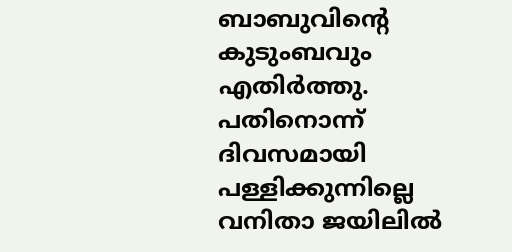ബാബുവിന്റെ കുടുംബവും എതിര്‍ത്തു. പതിനൊന്ന് ദിവസമായി പള്ളിക്കുന്നില്ലെ വനിതാ ജയിലില്‍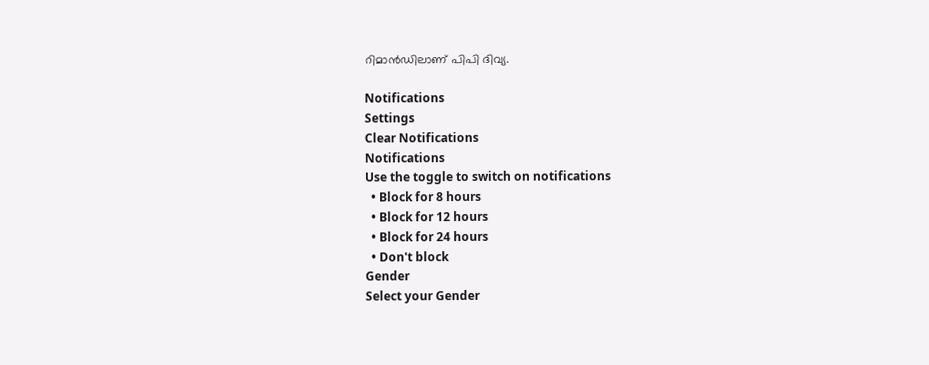റിമാന്‍ഡിലാണ് പിപി ദിവ്യ.

Notifications
Settings
Clear Notifications
Notifications
Use the toggle to switch on notifications
  • Block for 8 hours
  • Block for 12 hours
  • Block for 24 hours
  • Don't block
Gender
Select your Gender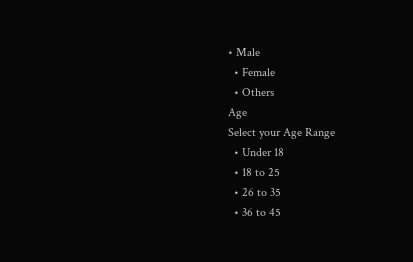• Male
  • Female
  • Others
Age
Select your Age Range
  • Under 18
  • 18 to 25
  • 26 to 35
  • 36 to 45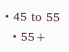• 45 to 55
  • 55+